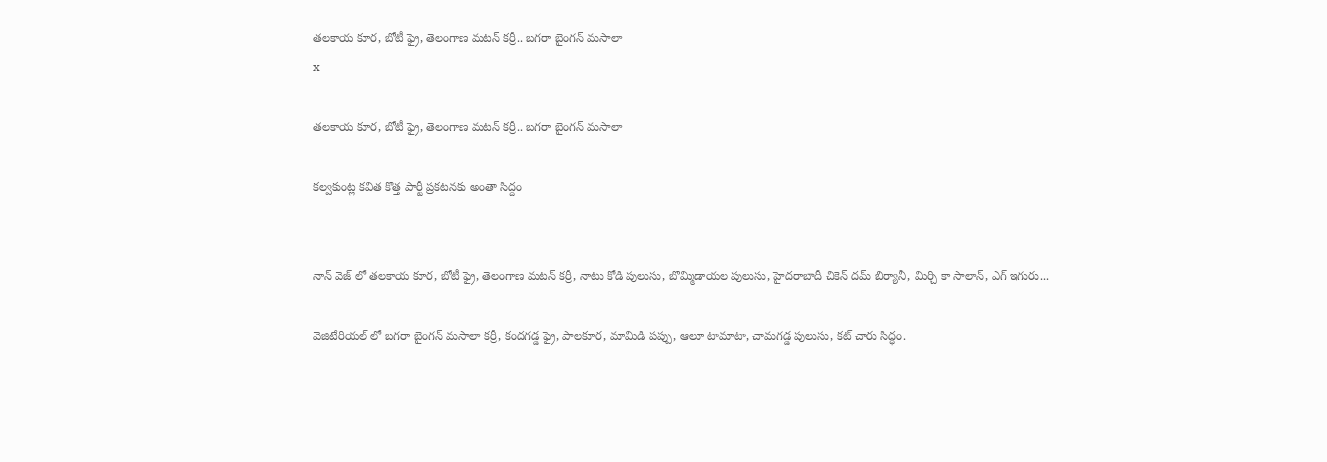తలకాయ కూర, బోటీ ఫ్రై, తెలంగాణ మటన్ కర్రీ.. బగరా బైంగన్ మసాలా
x

తలకాయ కూర, బోటీ ఫ్రై, తెలంగాణ మటన్ కర్రీ.. బగరా బైంగన్ మసాలా

కల్వకుంట్ల కవిత కొత్త పార్టీ ప్రకటనకు అంతా సిద్దం


నాన్ వెజ్ లో తలకాయ కూర, బోటీ ఫ్రై, తెలంగాణ మటన్ కర్రీ, నాటు కోడి పులుసు, బొమ్మిడాయల పులుసు, హైదరాబాదీ చికెన్ దమ్ బిర్యానీ, మిర్చి కా సాలాన్, ఎగ్ ఇగురు...

వెజిటేరియల్ లో బగరా బైంగన్ మసాలా కర్రీ, కందగడ్డ ఫ్రై, పాలకూర, మామిడి పప్పు, ఆలూ టామాటా, చామగడ్డ పులుసు, కట్ చారు సిద్ధం.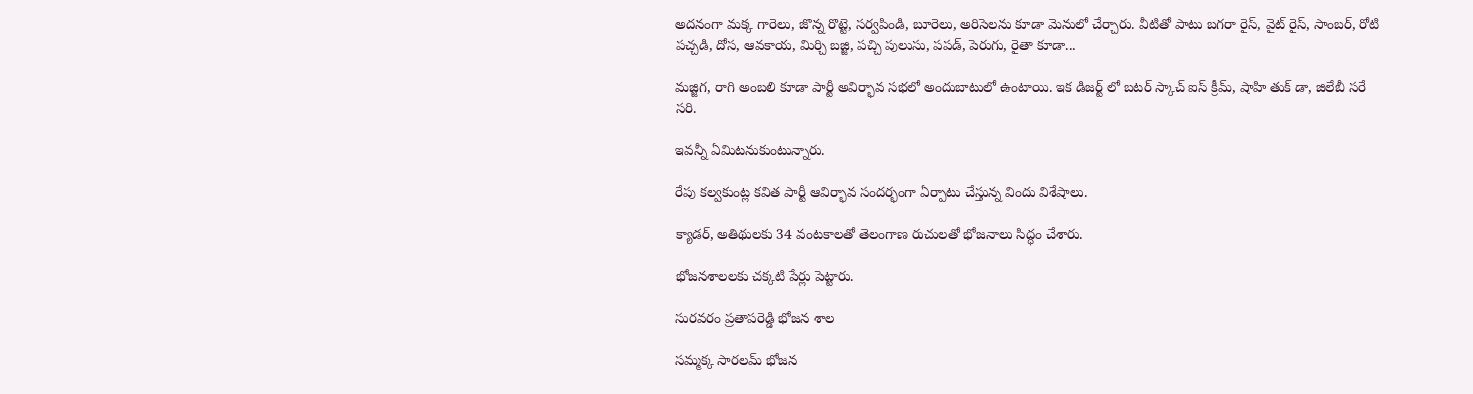అదనంగా మక్క గారెలు, జొన్న రొట్టె, సర్వపిండి, బూరెలు, అరిసెలను కూడా మెనులో చేర్చారు. వీటితో పాటు బగరా రైస్, వైట్ రైస్, సాంబర్, రోటి పచ్చడి, దోస, ఆవకాయ, మిర్చి బజ్జి, పచ్చి పులుసు, పపడ్, పెరుగు, రైతా కూడా...

మజ్జిగ, రాగి అంబలి కూడా పార్టీ అవిర్భావ సభలో అందుబాటులో ఉంటాయి. ఇక డిజర్ట్ లో బటర్ స్కాచ్ ఐస్ క్రీమ్, షాహి తుక్ డా, జిలేబీ సరే సరి.

ఇవన్నీ ఏమిటనుకుంటున్నారు.

రేపు కల్వకుంట్ల కవిత పార్టీ ఆవిర్భావ సందర్భంగా ఏర్పాటు చేస్తున్న విందు విశేషాలు.

క్యాడర్, అతిథులకు 34 వంటకాలతో తెలంగాణ రుచులతో భోజనాలు సిద్ధం చేశారు.

భోజనశాలలకు చక్కటి పేర్లు పెట్టారు.

సురవరం ప్రతాపరెడ్డి భోజన శాల

సమ్మక్క సారలమ్ భోజన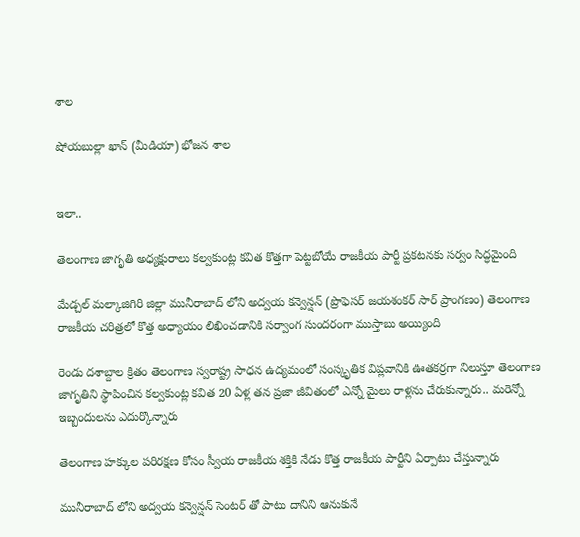శాల

షోయబుల్లా ఖాన్ (మీడియా) భోజన శాల


ఇలా..

తెలంగాణ జాగృతి అధ్యక్షురాలు కల్వకుంట్ల కవిత కొత్తగా పెట్టబోయే రాజకీయ పార్టీ ప్రకటనకు సర్వం సిద్ధమైంది

మేడ్చల్ మల్కాజిగిరి జిల్లా మునీరాబాద్ లోని అద్వయ కన్వెన్షన్ (ప్రొఫెసర్ జయశంకర్ సార్ ప్రాంగణం) తెలంగాణ రాజకీయ చరిత్రలో కొత్త అధ్యాయం లిఖించడానికి సర్వాంగ సుందరంగా ముస్తాబు అయ్యింది

రెండు దశాబ్దాల క్రితం తెలంగాణ స్వరాష్ట్ర సాధన ఉద్యమంలో సంస్కృతిక విప్లవానికి ఊతకర్రగా నిలుస్తూ తెలంగాణ జాగృతిని స్థాపించిన కల్వకుంట్ల కవిత 20 ఏళ్ల తన ప్రజా జీవితంలో ఎన్నో మైలు రాళ్లను చేరుకున్నారు.. మరెన్నో ఇబ్బందులను ఎదుర్కొన్నారు

తెలంగాణ హక్కుల పరిరక్షణ కోసం స్వీయ రాజకీయ శక్తికి నేడు కొత్త రాజకీయ పార్టీని ఏర్పాటు చేస్తున్నారు

మునీరాబాద్ లోని అద్వయ కన్వెన్షన్ సెంటర్ తో పాటు దానిని ఆనుకునే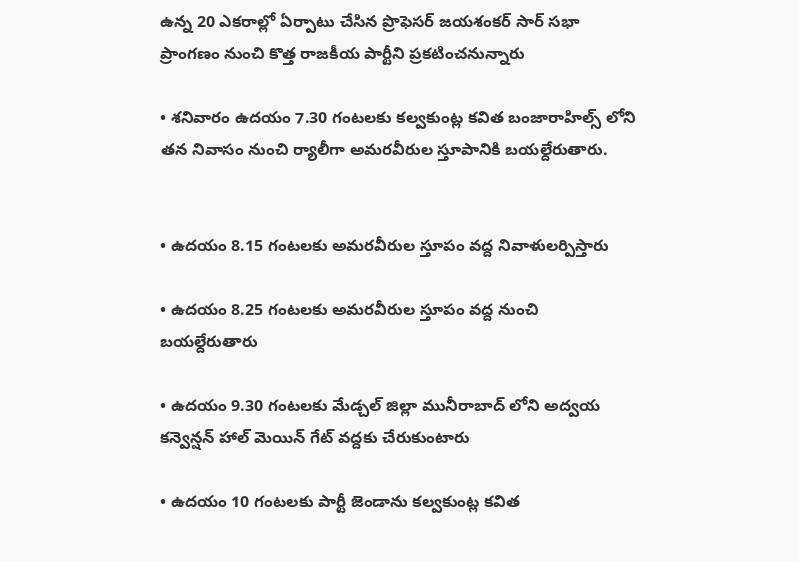ఉన్న 20 ఎకరాల్లో ఏర్పాటు చేసిన ప్రొఫెసర్ జయశంకర్ సార్ సభా ప్రాంగణం నుంచి కొత్త రాజకీయ పార్టీని ప్రకటించనున్నారు

• శనివారం ఉదయం 7.30 గంటలకు కల్వకుంట్ల కవిత బంజారాహిల్స్ లోని తన నివాసం నుంచి ర్యాలీగా అమరవీరుల స్తూపానికి బయల్దేరుతారు.


• ఉదయం 8.15 గంటలకు అమరవీరుల స్తూపం వద్ద నివాళులర్పిస్తారు

• ఉదయం 8.25 గంటలకు అమరవీరుల స్తూపం వద్ద నుంచి బయల్దేరుతారు

• ఉదయం 9.30 గంటలకు మేడ్చల్ జిల్లా మునీరాబాద్ లోని అద్వయ కన్వెన్షన్ హాల్ మెయిన్ గేట్ వద్దకు చేరుకుంటారు

• ఉదయం 10 గంటలకు పార్టీ జెండాను కల్వకుంట్ల కవిత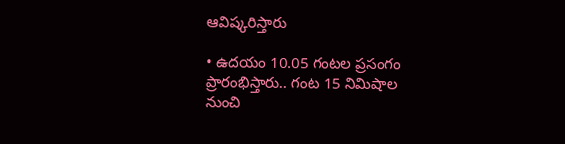ఆవిష్కరిస్తారు

• ఉదయం 10.05 గంటల ప్రసంగం ప్రారంభిస్తారు.. గంట 15 నిమిషాల నుంచి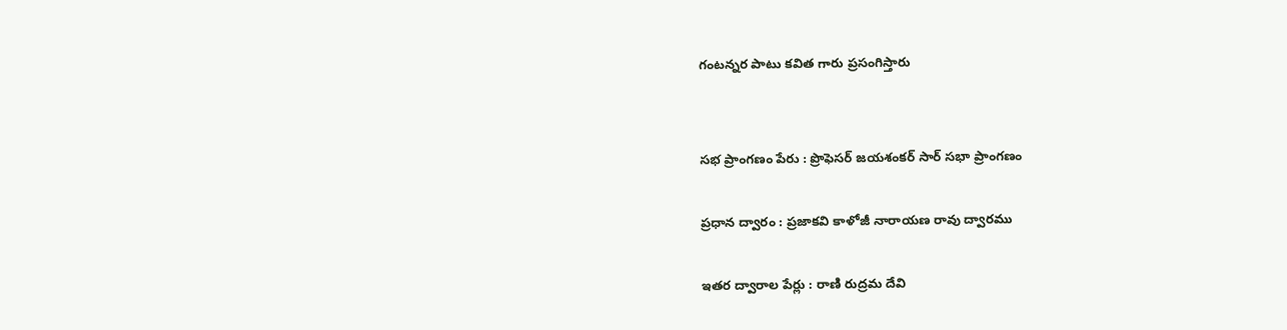గంటన్నర పాటు కవిత గారు ప్రసంగిస్తారు


సభ ప్రాంగణం పేరు : ప్రొఫెసర్ జయశంకర్ సార్ సభా ప్రాంగణం

ప్రధాన ద్వారం : ప్రజాకవి కాళోజీ నారాయణ రావు ద్వారము

ఇతర ద్వారాల పేర్లు : రాణి రుద్రమ దేవి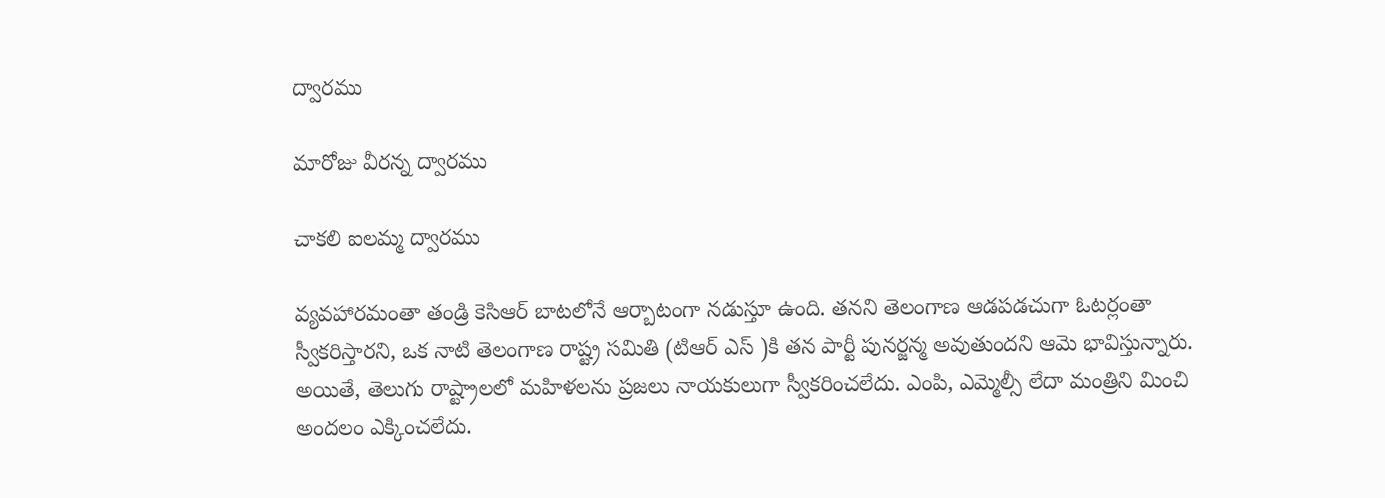ద్వారము

మారోజు వీరన్న ద్వారము

చాకలి ఐలమ్మ ద్వారము

వ్యవహారమంతా తండ్రి కెసిఆర్ బాటలోనే ఆర్బాటంగా నడుస్తూ ఉంది. తనని తెలంగాణ ఆడపడచుగా ఓటర్లంతా స్వీకరిస్తారని, ఒక నాటి తెలంగాణ రాష్ట్ర సమితి (టిఆర్ ఎస్ )కి తన పార్టీ పునర్జన్మ అవుతుందని ఆమె భావిస్తున్నారు. అయితే, తెలుగు రాష్ట్రాలలో మహిళలను ప్రజలు నాయకులుగా స్వీకరించలేదు. ఎంపి, ఎమ్మెల్సీ లేదా మంత్రిని మించి అందలం ఎక్కించలేదు.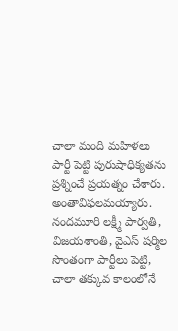చాలా మంది మహిళలు పార్టీ పెట్టి పురుషాధిక్యతను ప్రశ్నించే ప్రయత్నం చేశారు. అంతావిఫలమయ్యారు. నందమూరి లక్ష్మీ పార్వతి, విజయశాంతి, వైఎస్ షర్మిల సొంతంగా పార్టీలు పెట్టి, చాలా తక్కువ కాలంలోనే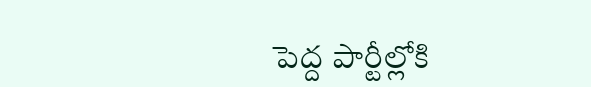పెద్ద పార్టీల్లోకి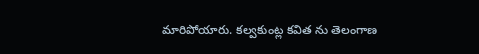మారిపోయారు. కల్వకుంట్ల కవిత ను తెలంగాణ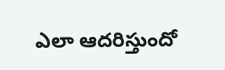ఎలా ఆదరిస్తుందో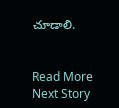చూడాలి.


Read More
Next Story